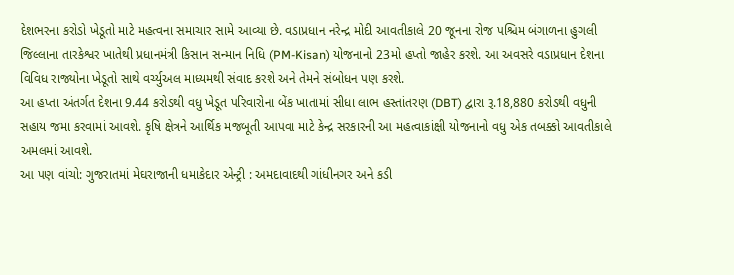દેશભરના કરોડો ખેડૂતો માટે મહત્વના સમાચાર સામે આવ્યા છે. વડાપ્રધાન નરેન્દ્ર મોદી આવતીકાલે 20 જૂનના રોજ પશ્ચિમ બંગાળના હુગલી જિલ્લાના તારકેશ્વર ખાતેથી પ્રધાનમંત્રી કિસાન સન્માન નિધિ (PM-Kisan) યોજનાનો 23મો હપ્તો જાહેર કરશે. આ અવસરે વડાપ્રધાન દેશના વિવિધ રાજ્યોના ખેડૂતો સાથે વર્ચ્યુઅલ માધ્યમથી સંવાદ કરશે અને તેમને સંબોધન પણ કરશે.
આ હપ્તા અંતર્ગત દેશના 9.44 કરોડથી વધુ ખેડૂત પરિવારોના બેંક ખાતામાં સીધા લાભ હસ્તાંતરણ (DBT) દ્વારા રૂ.18,880 કરોડથી વધુની સહાય જમા કરવામાં આવશે. કૃષિ ક્ષેત્રને આર્થિક મજબૂતી આપવા માટે કેન્દ્ર સરકારની આ મહત્વાકાંક્ષી યોજનાનો વધુ એક તબક્કો આવતીકાલે અમલમાં આવશે.
આ પણ વાંચો: ગુજરાતમાં મેઘરાજાની ધમાકેદાર એન્ટ્રી : અમદાવાદથી ગાંધીનગર અને કડી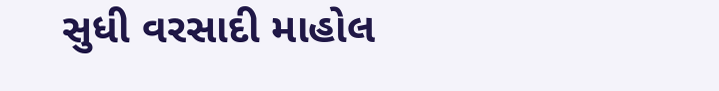સુધી વરસાદી માહોલ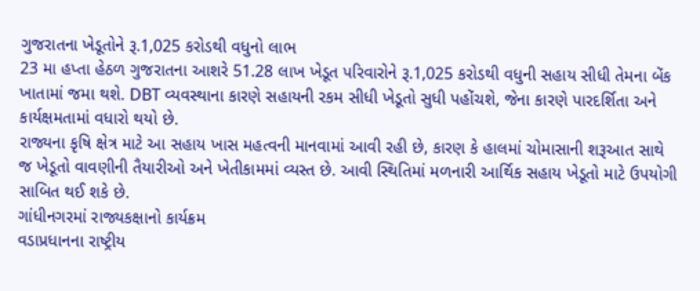ગુજરાતના ખેડૂતોને રૂ.1,025 કરોડથી વધુનો લાભ
23 મા હપ્તા હેઠળ ગુજરાતના આશરે 51.28 લાખ ખેડૂત પરિવારોને રૂ.1,025 કરોડથી વધુની સહાય સીધી તેમના બેંક ખાતામાં જમા થશે. DBT વ્યવસ્થાના કારણે સહાયની રકમ સીધી ખેડૂતો સુધી પહોંચશે, જેના કારણે પારદર્શિતા અને કાર્યક્ષમતામાં વધારો થયો છે.
રાજ્યના કૃષિ ક્ષેત્ર માટે આ સહાય ખાસ મહત્વની માનવામાં આવી રહી છે, કારણ કે હાલમાં ચોમાસાની શરૂઆત સાથે જ ખેડૂતો વાવણીની તૈયારીઓ અને ખેતીકામમાં વ્યસ્ત છે. આવી સ્થિતિમાં મળનારી આર્થિક સહાય ખેડૂતો માટે ઉપયોગી સાબિત થઈ શકે છે.
ગાંધીનગરમાં રાજ્યકક્ષાનો કાર્યક્રમ
વડાપ્રધાનના રાષ્ટ્રીય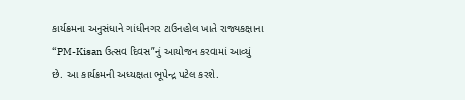કાર્યક્રમના અનુસંધાને ગાંધીનગર ટાઉનહોલ ખાતે રાજ્યકક્ષાના “PM-Kisan ઉત્સવ દિવસ”નું આયોજન કરવામાં આવ્યું છે. આ કાર્યક્રમની અધ્યક્ષતા ભૂપેન્દ્ર પટેલ કરશે.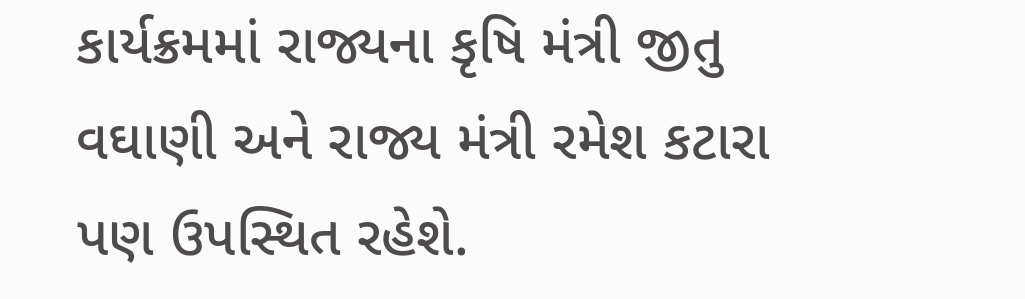કાર્યક્રમમાં રાજ્યના કૃષિ મંત્રી જીતુ વઘાણી અને રાજ્ય મંત્રી રમેશ કટારા પણ ઉપસ્થિત રહેશે.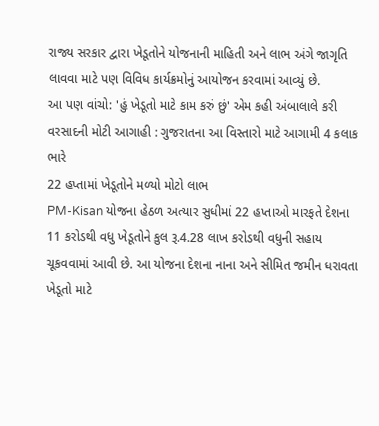રાજ્ય સરકાર દ્વારા ખેડૂતોને યોજનાની માહિતી અને લાભ અંગે જાગૃતિ લાવવા માટે પણ વિવિધ કાર્યક્રમોનું આયોજન કરવામાં આવ્યું છે.
આ પણ વાંચો: 'હું ખેડૂતો માટે કામ કરું છું' એમ કહી અંબાલાલે કરી વરસાદની મોટી આગાહી : ગુજરાતના આ વિસ્તારો માટે આગામી 4 કલાક ભારે
22 હપ્તામાં ખેડૂતોને મળ્યો મોટો લાભ
PM-Kisan યોજના હેઠળ અત્યાર સુધીમાં 22 હપ્તાઓ મારફતે દેશના 11 કરોડથી વધુ ખેડૂતોને કુલ રૂ.4.28 લાખ કરોડથી વધુની સહાય ચૂકવવામાં આવી છે. આ યોજના દેશના નાના અને સીમિત જમીન ધરાવતા ખેડૂતો માટે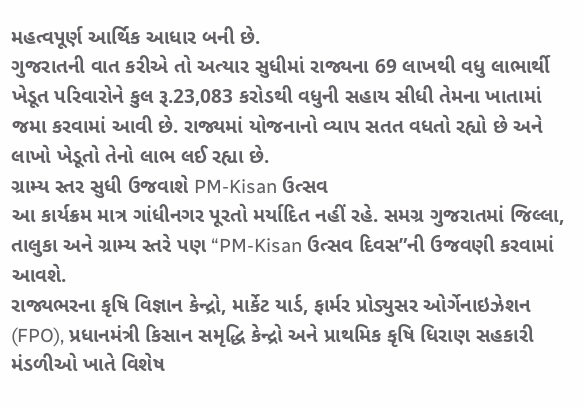મહત્વપૂર્ણ આર્થિક આધાર બની છે.
ગુજરાતની વાત કરીએ તો અત્યાર સુધીમાં રાજ્યના 69 લાખથી વધુ લાભાર્થી ખેડૂત પરિવારોને કુલ રૂ.23,083 કરોડથી વધુની સહાય સીધી તેમના ખાતામાં જમા કરવામાં આવી છે. રાજ્યમાં યોજનાનો વ્યાપ સતત વધતો રહ્યો છે અને લાખો ખેડૂતો તેનો લાભ લઈ રહ્યા છે.
ગ્રામ્ય સ્તર સુધી ઉજવાશે PM-Kisan ઉત્સવ
આ કાર્યક્રમ માત્ર ગાંધીનગર પૂરતો મર્યાદિત નહીં રહે. સમગ્ર ગુજરાતમાં જિલ્લા, તાલુકા અને ગ્રામ્ય સ્તરે પણ “PM-Kisan ઉત્સવ દિવસ”ની ઉજવણી કરવામાં આવશે.
રાજ્યભરના કૃષિ વિજ્ઞાન કેન્દ્રો, માર્કેટ યાર્ડ, ફાર્મર પ્રોડ્યુસર ઓર્ગેનાઇઝેશન (FPO), પ્રધાનમંત્રી કિસાન સમૃદ્ધિ કેન્દ્રો અને પ્રાથમિક કૃષિ ધિરાણ સહકારી મંડળીઓ ખાતે વિશેષ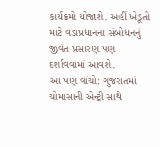કાર્યક્રમો યોજાશે. અહીં ખેડૂતો માટે વડાપ્રધાનના સંબોધનનું જીવંત પ્રસારણ પણ દર્શાવવામાં આવશે.
આ પણ વાંચો: ગુજરાતમાં ચોમાસાની એન્ટ્રી સાથે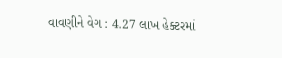વાવણીને વેગ : 4.27 લાખ હેક્ટરમાં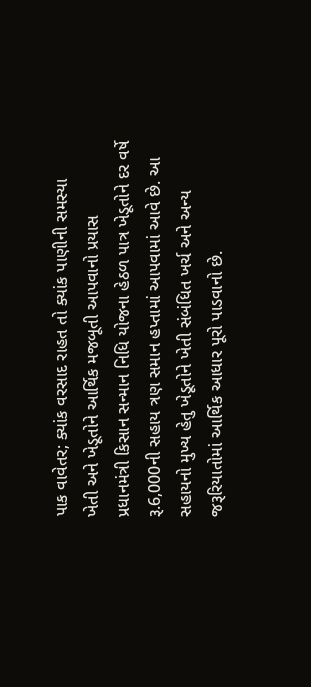પાક વાવેતર; ક્યાંક વરસાદ રાહત તો ક્યાંક પાણીની સમસ્યા
ખેતી અને ખેડૂતોને આર્થિક મજબૂતી આપવાનો પ્રયાસ
પ્રધાનમંત્રી કિસાન સન્માન નિધિ યોજના હેઠળ પાત્ર ખેડૂતોને દર વર્ષે રૂ.6,000ની સહાય ત્રણ સમાન હપ્તામાં આપવામાં આવે છે. આ સહાયનો મુખ્ય હેતુ ખેડૂતોને ખેતી સંબંધિત ખર્ચ અને અન્ય જરૂરિયાતોમાં આર્થિક આધાર પૂરો પાડવાનો છે.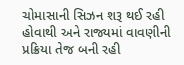ચોમાસાની સિઝન શરૂ થઈ રહી હોવાથી અને રાજ્યમાં વાવણીની પ્રક્રિયા તેજ બની રહી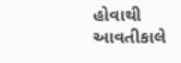હોવાથી આવતીકાલે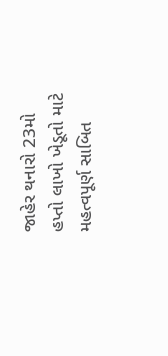જાહેર થનારો 23મો હપ્તો લાખો ખેડૂતો માટે મહત્વપૂર્ણ સાબિત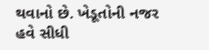થવાનો છે. ખેડૂતોની નજર હવે સીધી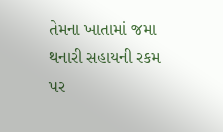તેમના ખાતામાં જમા થનારી સહાયની રકમ પર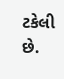ટકેલી છે.